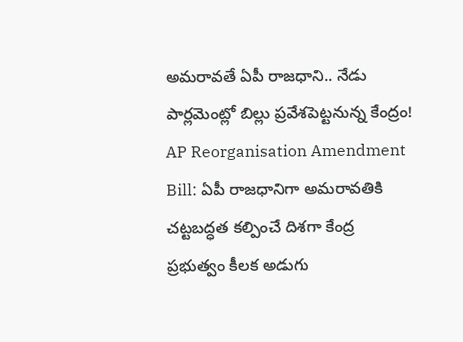అమరావతే ఏపీ రాజధాని.. నేడు పార్లమెంట్లో బిల్లు ప్రవేశపెట్టనున్న కేంద్రం!
AP Reorganisation Amendment Bill: ఏపీ రాజధానిగా అమరావతికి చట్టబద్ధత కల్పించే దిశగా కేంద్ర ప్రభుత్వం కీలక అడుగు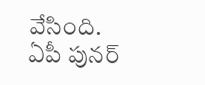వేసింది. ఏపీ పునర్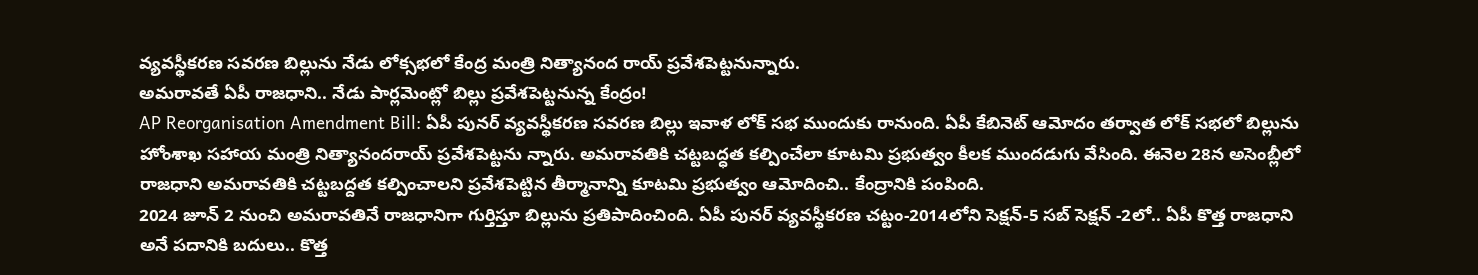వ్యవస్థీకరణ సవరణ బిల్లును నేడు లోక్సభలో కేంద్ర మంత్రి నిత్యానంద రాయ్ ప్రవేశపెట్టనున్నారు.
అమరావతే ఏపీ రాజధాని.. నేడు పార్లమెంట్లో బిల్లు ప్రవేశపెట్టనున్న కేంద్రం!
AP Reorganisation Amendment Bill: ఏపీ పునర్ వ్యవస్థీకరణ సవరణ బిల్లు ఇవాళ లోక్ సభ ముందుకు రానుంది. ఏపీ కేబినెట్ ఆమోదం తర్వాత లోక్ సభలో బిల్లును హోంశాఖ సహాయ మంత్రి నిత్యానందరాయ్ ప్రవేశపెట్టను న్నారు. అమరావతికి చట్టబద్ధత కల్పించేలా కూటమి ప్రభుత్వం కీలక ముందడుగు వేసింది. ఈనెల 28న అసెంబ్లీలో రాజధాని అమరావతికి చట్టబద్దత కల్పించాలని ప్రవేశపెట్టిన తీర్మానాన్ని కూటమి ప్రభుత్వం ఆమోదించి.. కేంద్రానికి పంపింది.
2024 జూన్ 2 నుంచి అమరావతినే రాజధానిగా గుర్తిస్తూ బిల్లును ప్రతిపాదించింది. ఏపీ పునర్ వ్యవస్థీకరణ చట్టం-2014లోని సెక్షన్-5 సబ్ సెక్షన్ -2లో.. ఏపీ కొత్త రాజధాని అనే పదానికి బదులు.. కొత్త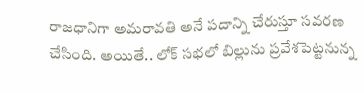రాజధానిగా అమరావతి అనే పదాన్ని చేరుస్తూ సవరణ చేసింది. అయితే.. లోక్ సభలో బిల్లును ప్రవేశపెట్టనున్న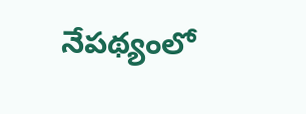నేపథ్యంలో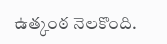ఉత్కంఠ నెలకొంది.